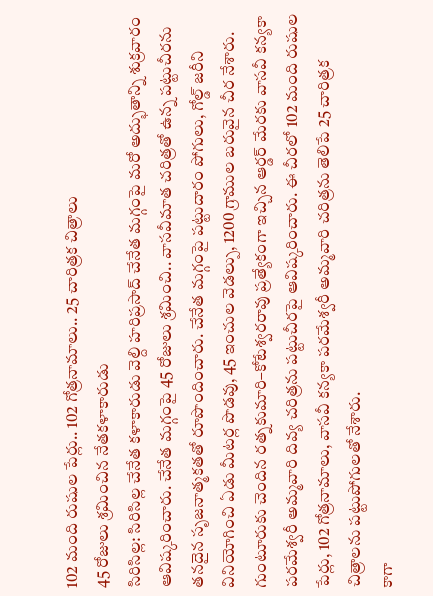102 మంది రుషుల పేర్లు.. 102 గోత్రనామాలు.. 25 చారిత్రక చిత్రాలు
45 రోజులు శ్రమించిన నేతకళాకారుడు
సిరిసిల్ల: సిరిసిల్ల చేనేత కళాకారుడు వెల్ది హరిప్రసాద్ చేనేత మగ్గంపై మరో అద్భుతాన్ని శుక్రవారం ఆవిష్కరించారు. చేనేత మగ్గంపై 45 రోజులు శ్రమించి.. వాసవీమాత చరిత్రతో ఉన్న పట్టుచీరను తనదైన సృజనాత్మకతతో రూపొందించారు. చేనేత మగ్గంపై పట్టుదారం పోగులు, గోల్డ్ జరీని వినియోగించి ఏడు మీటర్ల పొడవు, 45 ఇంచుల వెడల్పు, 1200 గ్రాముల బరువైన చీర నేశారు.
గుంటూరుకు చెందిన రత్నకుమారి–కోటేశ్వరరావు ప్రత్యేకంగా ఇచ్చిన ఆర్డర్ మేరకు వాసవీ కన్యకా పరమేశ్వరీ అమ్మవారి దివ్య చరిత్రను పట్టుచీరపై ఆవిష్కరించారు. ఈ చీరలో 102 మంది రుషుల పేర్లు, 102 గోత్రనామాలు, వాసవీ కన్యకా పరమేశ్వరీ అమ్మవారి చరిత్రను తెలిపే 25 చారిత్రక చిత్రాలను పట్టుపోగులతో నేశారు.
కాగా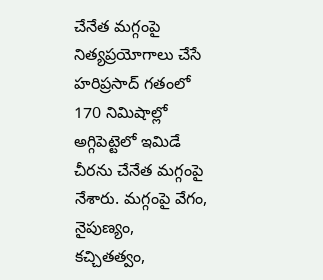చేనేత మగ్గంపై నిత్యప్రయోగాలు చేసే హరిప్రసాద్ గతంలో 170 నిమిషాల్లో అగ్గిపెట్టెలో ఇమిడే చీరను చేనేత మగ్గంపై నేశారు. మగ్గంపై వేగం, నైపుణ్యం, కచ్చితత్వం,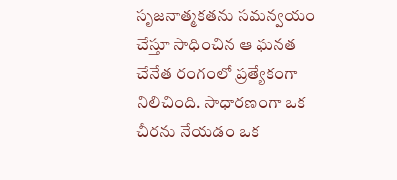సృజనాత్మకతను సమన్వయం చేస్తూ సాధించిన ఆ ఘనత చేనేత రంగంలో ప్రత్యేకంగా నిలిచింది. సాధారణంగా ఒక చీరను నేయడం ఒక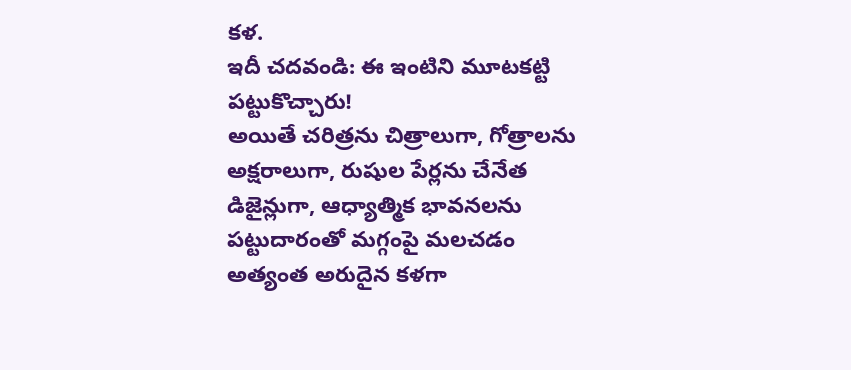కళ.
ఇదీ చదవండి: ఈ ఇంటిని మూటకట్టి పట్టుకొచ్చారు!
అయితే చరిత్రను చిత్రాలుగా, గోత్రాలను అక్షరాలుగా, రుషుల పేర్లను చేనేత డిజైన్లుగా, ఆధ్యాత్మిక భావనలను పట్టుదారంతో మగ్గంపై మలచడం అత్యంత అరుదైన కళగా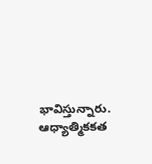భావిస్తున్నారు. ఆధ్యాత్మికకత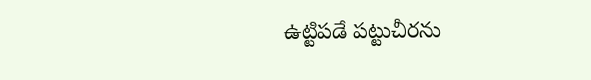ఉట్టిపడే పట్టుచీరను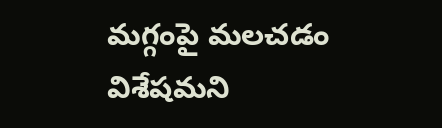మగ్గంపై మలచడం విశేషమని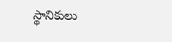స్థానికులు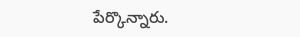పేర్కొన్నారు.